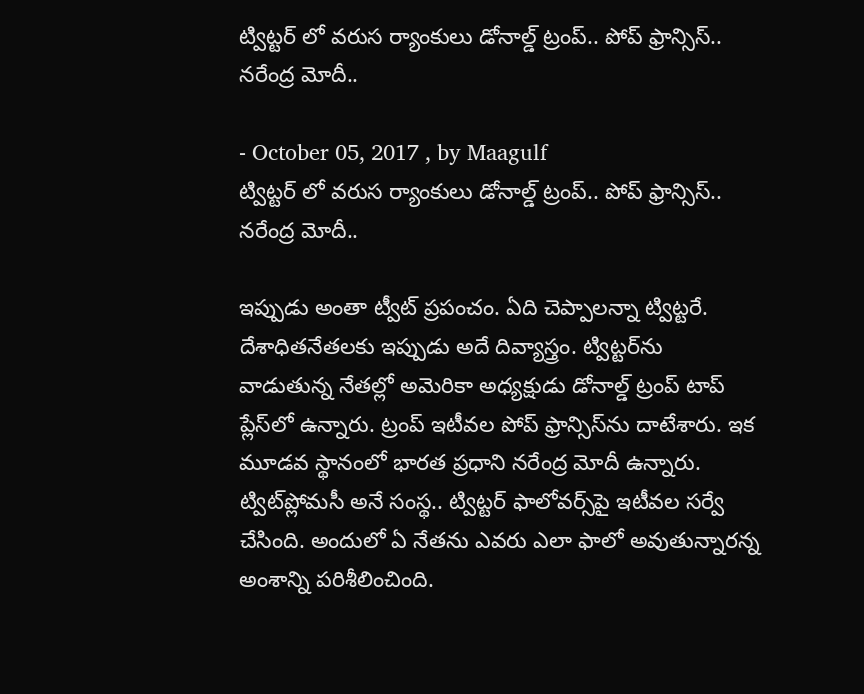ట్విట్టర్ లో వరుస ర్యాంకులు డోనాల్డ్‌ ట్రంప్‌.. పోప్‌ ఫ్రాన్సిస్‌.. నరేంద్ర మోదీ..

- October 05, 2017 , by Maagulf
ట్విట్టర్ లో వరుస ర్యాంకులు డోనాల్డ్‌ ట్రంప్‌.. పోప్‌ ఫ్రాన్సిస్‌.. నరేంద్ర మోదీ..

ఇప్పుడు అంతా ట్వీట్‌ ప్రపంచం. ఏది చెప్పాలన్నా ట్విట్టరే. దేశాధితనేతలకు ఇప్పుడు అదే దివ్యాస్త్రం. ట్విట్టర్‌ను వాడుతున్న నేతల్లో అమెరికా అధ్యక్షుడు డోనాల్డ్‌ ట్రంప్‌ టాప్‌ ప్లేస్‌లో ఉన్నారు. ట్రంప్‌ ఇటీవల పోప్‌ ఫ్రాన్సిస్‌ను దాటేశారు. ఇక మూడవ స్థానంలో భారత ప్రధాని నరేంద్ర మోదీ ఉన్నారు. ట్విట్‌ప్లోమసీ అనే సంస్థ.. ట్విట్టర్‌ ఫాలోవర్స్‌పై ఇటీవల సర్వే చేసింది. అందులో ఏ నేతను ఎవరు ఎలా ఫాలో అవుతున్నారన్న అంశాన్ని పరిశీలించింది.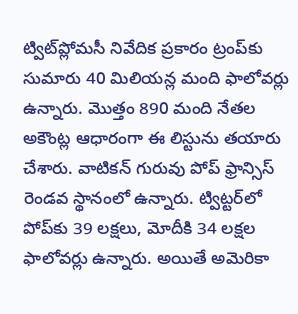ట్విట్‌ప్లోమసీ నివేదిక ప్రకారం ట్రంప్‌కు సుమారు 40 మిలియన్ల మంది ఫాలోవర్లు ఉన్నారు. మొత్తం 890 మంది నేతల అకౌంట్ల ఆధారంగా ఈ లిస్టును తయారు చేశారు. వాటికన్‌ గురువు పోప్‌ ఫ్రాన్సిస్‌ రెండవ స్థానంలో ఉన్నారు. ట్విట్టర్‌లో పోప్‌కు 39 లక్షలు, మోదీకి 34 లక్షల ఫాలోవర్లు ఉన్నారు. అయితే అమెరికా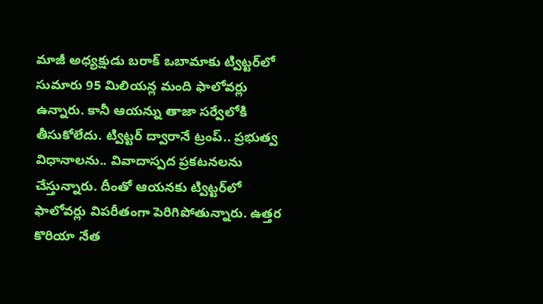మాజీ అధ్యక్షుడు బరాక్‌ ఒబామాకు ట్విట్టర్‌లో సుమారు 95 మిలియన్ల మంది ఫాలోవర్లు ఉన్నారు. కానీ ఆయన్ను తాజా సర్వేలోకి తీసుకోలేదు. ట్విట్టర్‌ ద్వారానే ట్రంప్‌.. ప్రభుత్వ విధానాలను.. వివాదాస్పద ప్రకటనలను చేస్తున్నారు. దీంతో ఆయనకు ట్విట్టర్‌లో ఫాలోవర్లు విపరీతంగా పెరిగిపోతున్నారు. ఉత్తర కొరియా నేత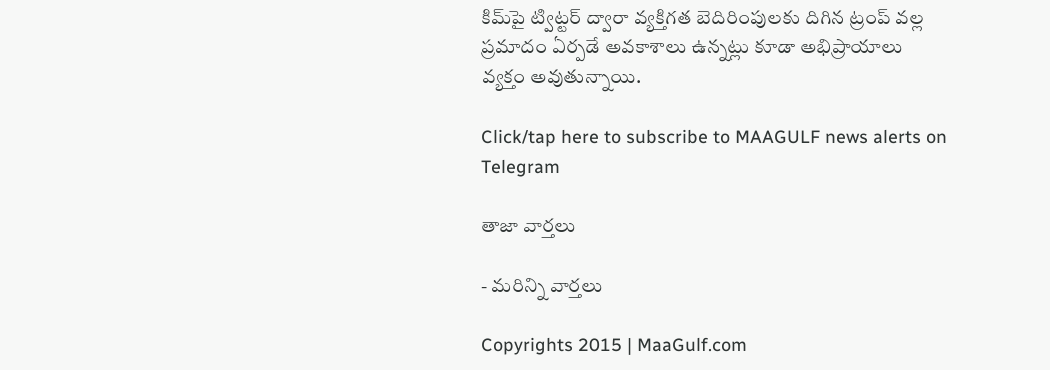కిమ్‌పై ట్విట్టర్‌ ద్వారా వ్యక్తిగత బెదిరింపులకు దిగిన ట్రంప్‌ వల్ల ప్రమాదం ఏర్పడే అవకాశాలు ఉన్నట్లు కూడా అభిప్రాయాలు వ్యక్తం అవుతున్నాయి.

Click/tap here to subscribe to MAAGULF news alerts on Telegram

తాజా వార్తలు

- మరిన్ని వార్తలు

Copyrights 2015 | MaaGulf.com